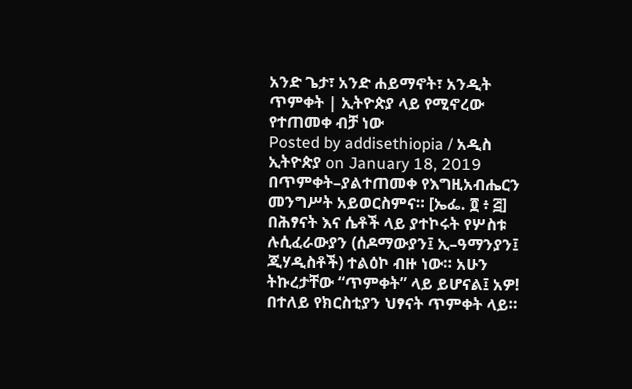አንድ ጌታ፣ አንድ ሐይማኖት፣ አንዲት ጥምቀት | ኢትዮጵያ ላይ የሚኖረው የተጠመቀ ብቻ ነው
Posted by addisethiopia / አዲስ ኢትዮጵያ on January 18, 2019
በጥምቀት–ያልተጠመቀ የእግዚአብሔርን መንግሥት አይወርስምና። [ኤፌ. ፬ ፥ ፭]
በሕፃናት እና ሴቶች ላይ ያተኮሩት የሦስቱ ሉሲፈራውያን (ሰዶማውያን፤ ኢ–ዓማንያን፤ ጂሃዲስቶች) ተልዕኮ ብዙ ነው። አሁን ትኩረታቸው “ጥምቀት” ላይ ይሆናል፤ አዎ! በተለይ የክርስቲያን ህፃናት ጥምቀት ላይ።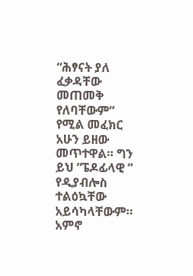“ሕፃናት ያለ ፈቃዳቸው መጠመቅ የለባቸውም” የሚል መፈክር አሁን ይዘው መጥተዋል። ግን ይህ “ፔዶፊላዊ ” የዲያብሎስ ተልዕኳቸው አይሳካላቸውም።
አምኖ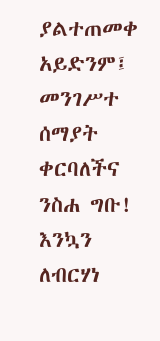ያልተጠመቀ አይድንም፤ መንገሥተ ሰማያት ቀርባለችና ንስሐ ግቡ!
እንኳን ለብርሃነ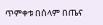ጥምቀቱ በሰላም በጤና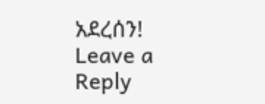አደረሰን!
Leave a Reply